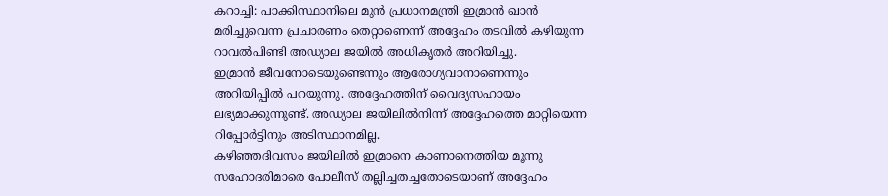കറാച്ചി: പാക്കിസ്ഥാനിലെ മുൻ പ്രധാനമന്ത്രി ഇമ്രാൻ ഖാൻ മരിച്ചുവെന്ന പ്രചാരണം തെറ്റാണെന്ന് അദ്ദേഹം തടവിൽ കഴിയുന്ന റാവൽപിണ്ടി അഡ്യാല ജയിൽ അധികൃതർ അറിയിച്ചു.
ഇമ്രാൻ ജീവനോടെയുണ്ടെന്നും ആരോഗ്യവാനാണെന്നും അറിയിപ്പിൽ പറയുന്നു. അദ്ദേഹത്തിന് വൈദ്യസഹായം ലഭ്യമാക്കുന്നുണ്ട്. അഡ്യാല ജയിലിൽനിന്ന് അദ്ദേഹത്തെ മാറ്റിയെന്ന റിപ്പോർട്ടിനും അടിസ്ഥാനമില്ല.
കഴിഞ്ഞദിവസം ജയിലിൽ ഇമ്രാനെ കാണാനെത്തിയ മൂന്നു സഹോദരിമാരെ പോലീസ് തല്ലിച്ചതച്ചതോടെയാണ് അദ്ദേഹം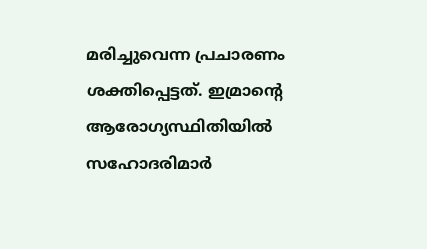മരിച്ചുവെന്ന പ്രചാരണം ശക്തിപ്പെട്ടത്. ഇമ്രാന്റെ ആരോഗ്യസ്ഥിതിയിൽ സഹോദരിമാർ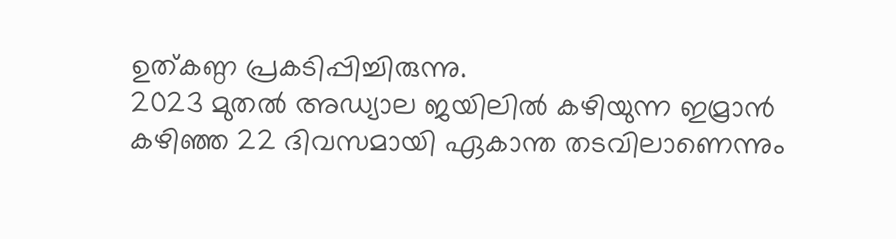ഉത്കണ്ഠ പ്രകടിപ്പിച്ചിരുന്നു.
2023 മുതൽ അഡ്യാല ജയിലിൽ കഴിയുന്ന ഇമ്രാൻ കഴിഞ്ഞ 22 ദിവസമായി ഏകാന്ത തടവിലാണെന്നും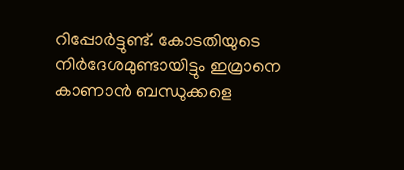റിപ്പോർട്ടുണ്ട്. കോടതിയുടെ നിർദേശമുണ്ടായിട്ടും ഇമ്രാനെ കാണാൻ ബന്ധുക്കളെ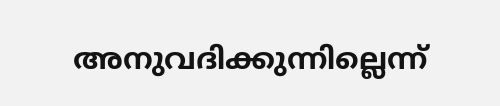അനുവദിക്കുന്നില്ലെന്ന്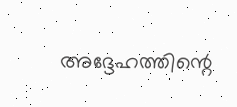അദ്ദേഹത്തിന്റെ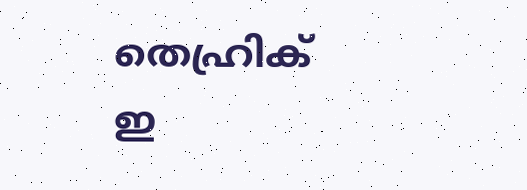തെഹ്രിക് ഇ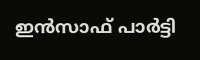ഇൻസാഫ് പാർട്ടി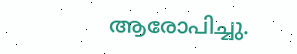ആരോപിച്ചു.